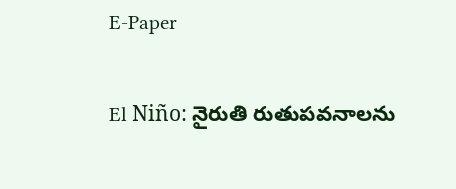E-Paper

El Niño: నైరుతి రుతుపవనాలను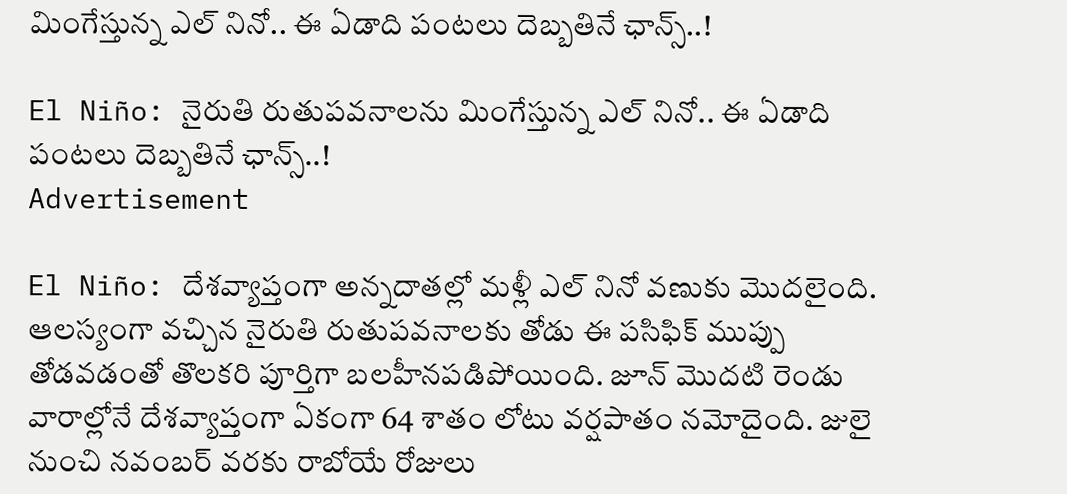మింగేస్తున్న ఎల్ నినో.. ఈ ఏడాది పంటలు దెబ్బతినే ఛాన్స్..!

El Niño: నైరుతి రుతుపవనాలను మింగేస్తున్న ఎల్ నినో.. ఈ ఏడాది పంటలు దెబ్బతినే ఛాన్స్..!
Advertisement

El Niño: దేశవ్యాప్తంగా అన్నదాతల్లో మళ్లీ ఎల్ నినో వణుకు మొదలైంది. ఆలస్యంగా వచ్చిన నైరుతి రుతుపవనాలకు తోడు ఈ పసిఫిక్ ముప్పు తోడవడంతో తొలకరి పూర్తిగా బలహీనపడిపోయింది. జూన్ మొదటి రెండు వారాల్లోనే దేశవ్యాప్తంగా ఏకంగా 64 శాతం లోటు వర్షపాతం నమోదైంది. జులై నుంచి నవంబర్ వరకు రాబోయే రోజులు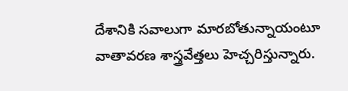దేశానికి సవాలుగా మారబోతున్నాయంటూ వాతావరణ శాస్త్రవేత్తలు హెచ్చరిస్తున్నారు.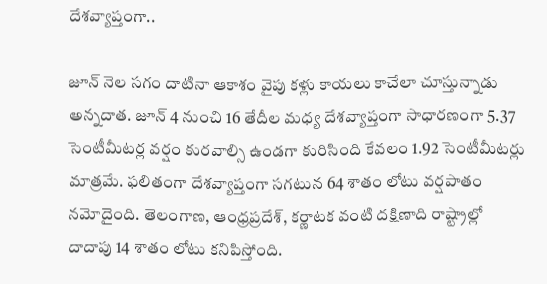దేశవ్యాప్తంగా..

జూన్ నెల సగం దాటినా ఆకాశం వైపు కళ్లు కాయలు కాచేలా చూస్తున్నాడు అన్నదాత. జూన్ 4 నుంచి 16 తేదీల మధ్య దేశవ్యాప్తంగా సాధారణంగా 5.37 సెంటీమీటర్ల వర్షం కురవాల్సి ఉండగా కురిసింది కేవలం 1.92 సెంటీమీటర్లు మాత్రమే. ఫలితంగా దేశవ్యాప్తంగా సగటున 64 శాతం లోటు వర్షపాతం నమోదైంది. తెలంగాణ, ఆంధ్రప్రదేశ్, కర్ణాటక వంటి దక్షిణాది రాష్ట్రాల్లో దాదాపు 14 శాతం లోటు కనిపిస్తోంది.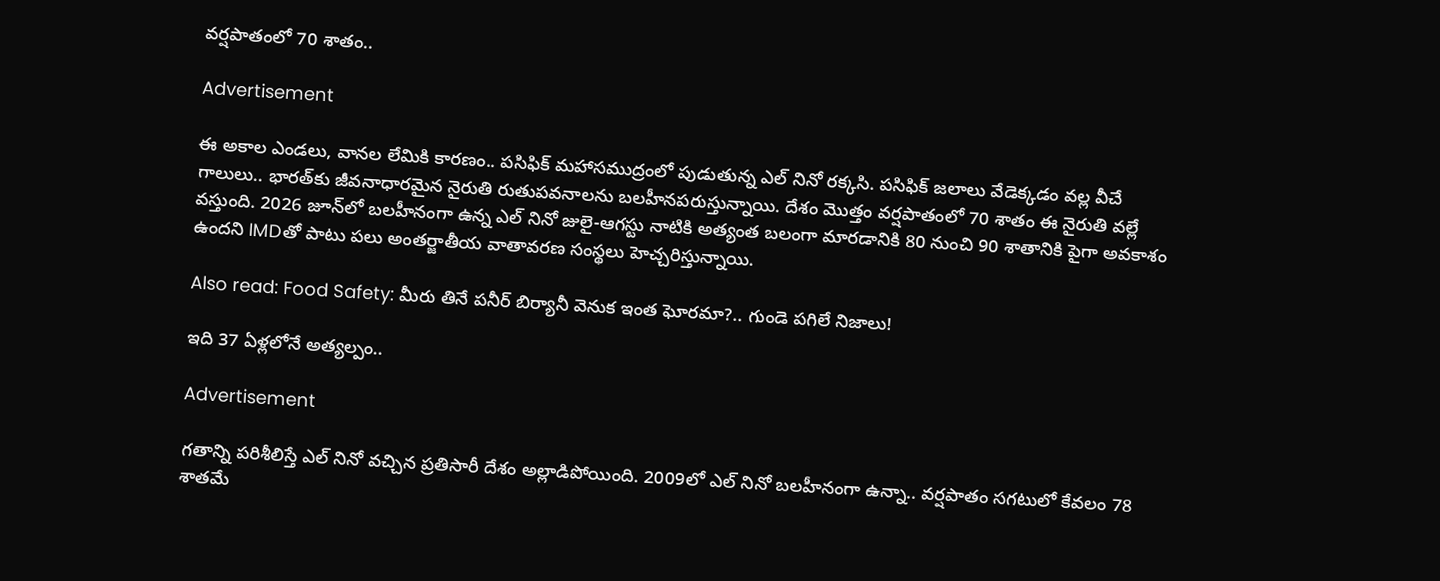వర్షపాతంలో 70 శాతం..

Advertisement

ఈ అకాల ఎండలు, వానల లేమికి కారణం.. పసిఫిక్ మహాసముద్రంలో పుడుతున్న ఎల్ నినో రక్కసి. పసిఫిక్ జలాలు వేడెక్కడం వల్ల వీచే గాలులు.. భారత్‌కు జీవనాధారమైన నైరుతి రుతుపవనాలను బలహీనపరుస్తున్నాయి. దేశం మొత్తం వర్షపాతంలో 70 శాతం ఈ నైరుతి వల్లే వస్తుంది. 2026 జూన్‌లో బలహీనంగా ఉన్న ఎల్ నినో జులై-ఆగస్టు నాటికి అత్యంత బలంగా మారడానికి 80 నుంచి 90 శాతానికి పైగా అవకాశం ఉందని IMDతో పాటు పలు అంతర్జాతీయ వాతావరణ సంస్థలు హెచ్చరిస్తున్నాయి.

Also read: Food Safety: మీరు తినే పనీర్ బిర్యానీ వెనుక ఇంత ఘోరమా?.. గుండె పగిలే నిజాలు!

ఇది 37 ఏళ్లలోనే అత్యల్పం..

Advertisement

గతాన్ని పరిశీలిస్తే ఎల్ నినో వచ్చిన ప్రతిసారీ దేశం అల్లాడిపోయింది. 2009లో ఎల్ నినో బలహీనంగా ఉన్నా.. వర్షపాతం సగటులో కేవలం 78 శాతమే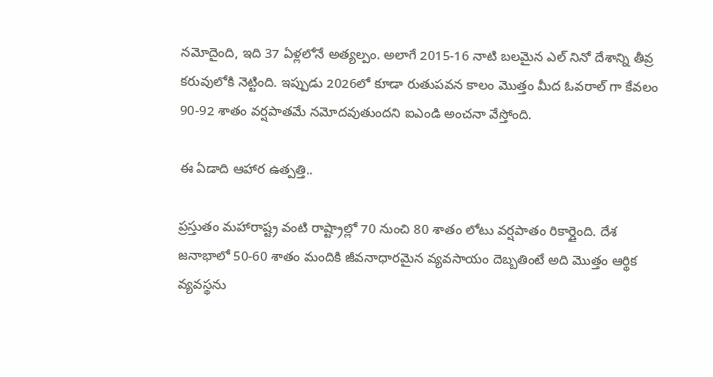నమోదైంది, ఇది 37 ఏళ్లలోనే అత్యల్పం. అలాగే 2015-16 నాటి బలమైన ఎల్ నినో దేశాన్ని తీవ్ర కరువులోకి నెట్టింది. ఇప్పుడు 2026లో కూడా రుతుపవన కాలం మొత్తం మీద ఓవరాల్ గా కేవలం 90-92 శాతం వర్షపాతమే నమోదవుతుందని ఐఎండి అంచనా వేస్తోంది.

ఈ ఏడాది ఆహార ఉత్పత్తి..

ప్రస్తుతం మహారాష్ట్ర వంటి రాష్ట్రాల్లో 70 నుంచి 80 శాతం లోటు వర్షపాతం రికార్డైంది. దేశ జనాభాలో 50-60 శాతం మందికి జీవనాధారమైన వ్యవసాయం దెబ్బతింటే అది మొత్తం ఆర్థిక వ్యవస్థను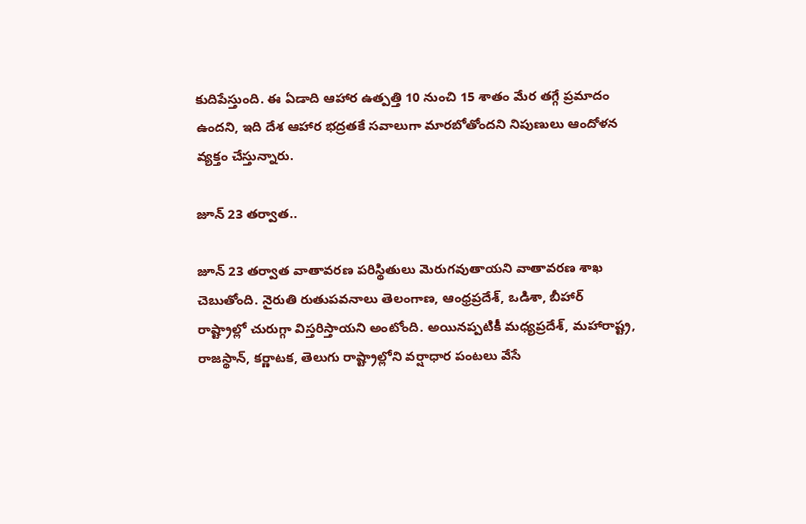కుదిపేస్తుంది. ఈ ఏడాది ఆహార ఉత్పత్తి 10 నుంచి 15 శాతం మేర తగ్గే ప్రమాదం ఉందని, ఇది దేశ ఆహార భద్రతకే సవాలుగా మారబోతోందని నిపుణులు ఆందోళన వ్యక్తం చేస్తున్నారు.

జూన్ 23 తర్వాత..

జూన్ 23 తర్వాత వాతావరణ పరిస్థితులు మెరుగవుతాయని వాతావరణ శాఖ చెబుతోంది. నైరుతి రుతుపవనాలు తెలంగాణ, ఆంధ్రప్రదేశ్, ఒడిశా, బీహార్ రాష్ట్రాల్లో చురుగ్గా విస్తరిస్తాయని అంటోంది. అయినప్పటికీ మధ్యప్రదేశ్, మహారాష్ట్ర, రాజస్థాన్, కర్ణాటక, తెలుగు రాష్ట్రాల్లోని వర్షాధార పంటలు వేసే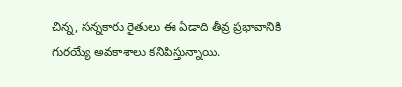చిన్న, సన్నకారు రైతులు ఈ ఏడాది తీవ్ర ప్రభావానికి గురయ్యే అవకాశాలు కనిపిస్తున్నాయి.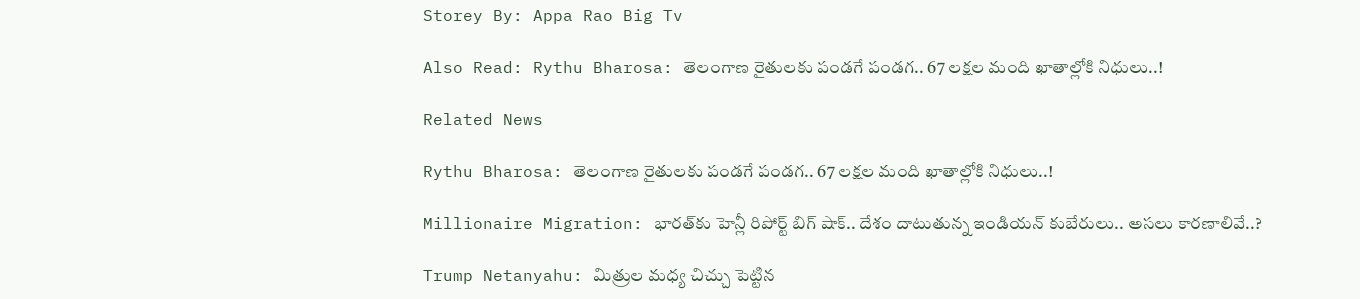Storey By: Appa Rao Big Tv

Also Read: Rythu Bharosa: తెలంగాణ రైతులకు పండగే పండగ.. 67 లక్షల మంది ఖాతాల్లోకి నిధులు..!

Related News

Rythu Bharosa: తెలంగాణ రైతులకు పండగే పండగ.. 67 లక్షల మంది ఖాతాల్లోకి నిధులు..!

Millionaire Migration: భారత్‌కు హెన్లీ రిపోర్ట్ బిగ్ షాక్.. దేశం దాటుతున్న ఇండియన్ కుబేరులు.. అసలు కారణాలివే..?

Trump Netanyahu: మిత్రుల మధ్య చిచ్చు పెట్టిన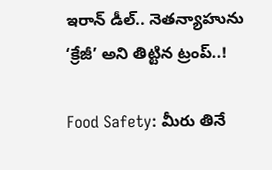ఇరాన్ డీల్.. నెతన్యాహును ‘క్రేజీ’ అని తిట్టిన ట్రంప్..!

Food Safety: మీరు తినే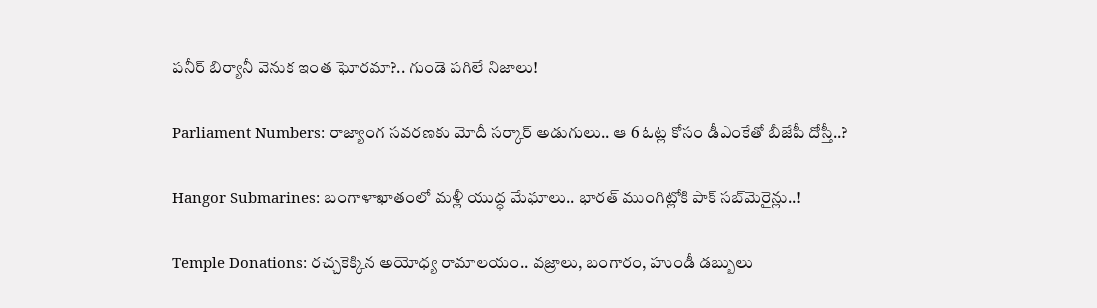పనీర్ బిర్యానీ వెనుక ఇంత ఘోరమా?.. గుండె పగిలే నిజాలు!

Parliament Numbers: రాజ్యాంగ సవరణకు మోదీ సర్కార్ అడుగులు.. ఆ 6 ఓట్ల కోసం డీఎంకేతో బీజేపీ దోస్తీ..?

Hangor Submarines: బంగాళాఖాతంలో మళ్లీ యుద్ధ మేఘాలు.. భారత్ ముంగిట్లోకి పాక్ సబ్‌మెరైన్లు..!

Temple Donations: రచ్చకెక్కిన అయోధ్య రామాలయం.. వజ్రాలు, బంగారం, హుండీ డబ్బులు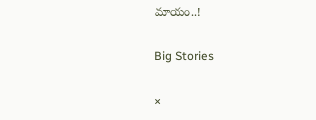మాయం..!

Big Stories

×